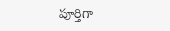పూర్తిగా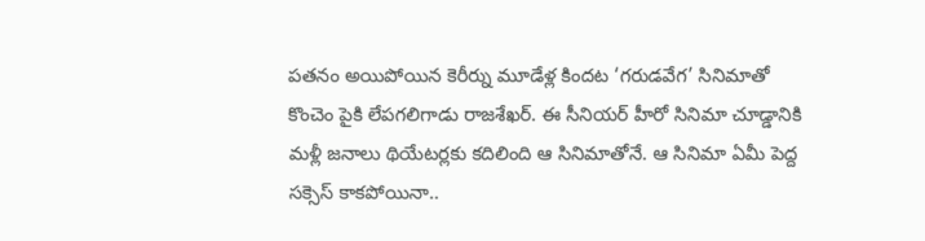పతనం అయిపోయిన కెరీర్ను మూడేళ్ల కిందట ‘గరుడవేగ’ సినిమాతో కొంచెం పైకి లేపగలిగాడు రాజశేఖర్. ఈ సీనియర్ హీరో సినిమా చూడ్డానికి మళ్లీ జనాలు థియేటర్లకు కదిలింది ఆ సినిమాతోనే. ఆ సినిమా ఏమీ పెద్ద సక్సెస్ కాకపోయినా..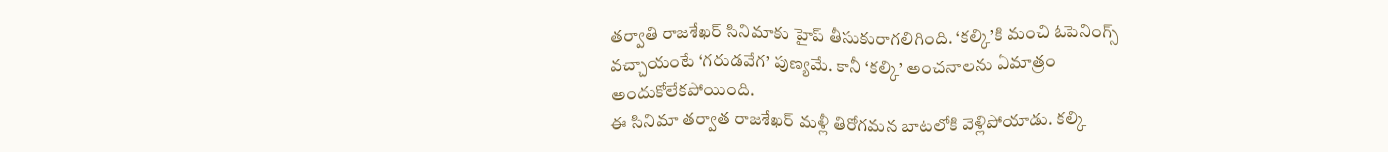తర్వాతి రాజశేఖర్ సినిమాకు హైప్ తీసుకురాగలిగింది. ‘కల్కి’కి మంచి ఓపెనింగ్స్ వచ్చాయంటే ‘గరుడవేగ’ పుణ్యమే. కానీ ‘కల్కి’ అంచనాలను ఏమాత్రం అందుకోలేకపోయింది.
ఈ సినిమా తర్వాత రాజశేఖర్ మళ్లీ తిరోగమన బాటలోకి వెళ్లిపోయాడు. కల్కి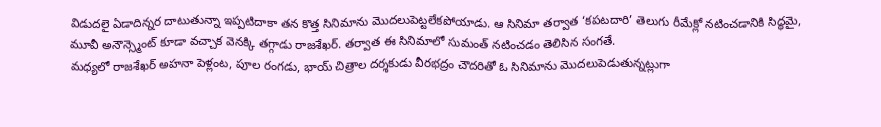విడుదలై ఏడాదిన్నర దాటుతున్నా ఇప్పటిదాకా తన కొత్త సినిమాను మొదలుపెట్టలేకపోయాడు. ఆ సినిమా తర్వాత ‘కపటదారి’ తెలుగు రీమేక్లో నటించడానికి సిద్ధమై, మూవీ అనౌన్స్మెంట్ కూడా వచ్చాక వెనక్కి తగ్గాడు రాజశేఖర్. తర్వాత ఈ సినిమాలో సుమంత్ నటించడం తెలిసిన సంగతే.
మధ్యలో రాజశేఖర్ అహనా పెళ్లంట, పూల రంగడు, భాయ్ చిత్రాల దర్శకుడు వీరభద్రం చౌదరితో ఓ సినిమాను మొదలుపెడుతున్నట్లుగా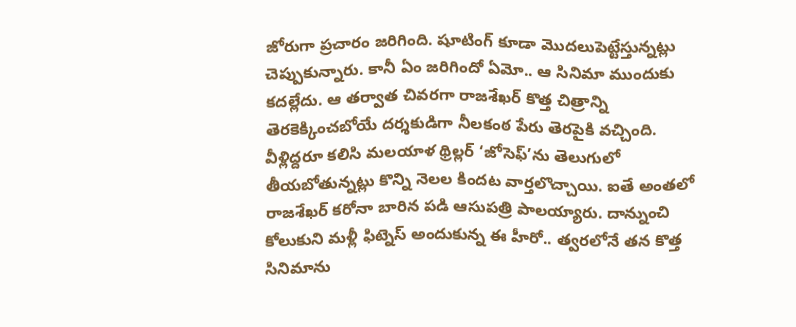జోరుగా ప్రచారం జరిగింది. షూటింగ్ కూడా మొదలుపెట్టేస్తున్నట్లు చెప్పుకున్నారు. కానీ ఏం జరిగిందో ఏమో.. ఆ సినిమా ముందుకు కదల్లేదు. ఆ తర్వాత చివరగా రాజశేఖర్ కొత్త చిత్రాన్ని తెరకెక్కించబోయే దర్శకుడిగా నీలకంఠ పేరు తెరపైకి వచ్చింది. వీళ్లిద్దరూ కలిసి మలయాళ థ్రిల్లర్ ‘జోసెఫ్’ను తెలుగులో తీయబోతున్నట్లు కొన్ని నెలల కిందట వార్తలొచ్చాయి. ఐతే అంతలో రాజశేఖర్ కరోనా బారిన పడి ఆసుపత్రి పాలయ్యారు. దాన్నుంచి కోలుకుని మళ్లీ ఫిట్నెస్ అందుకున్న ఈ హీరో.. త్వరలోనే తన కొత్త సినిమాను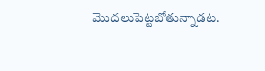మొదలుపెట్టబోతున్నాడట.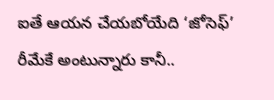ఐతే ఆయన చేయబోయేది ‘జోసెఫ్’ రీమేకే అంటున్నారు కానీ..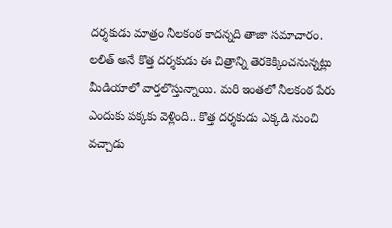దర్శకుడు మాత్రం నీలకంఠ కాదన్నది తాజా సమాచారం. లలిత్ అనే కొత్త దర్శకుడు ఈ చిత్రాన్ని తెరకెక్కించనున్నట్లు మీడియాలో వార్తలొస్తున్నాయి. మరి ఇంతలో నీలకంఠ పేరు ఎందుకు పక్కకు వెళ్లింది.. కొత్త దర్శకుడు ఎక్కడి నుంచి వచ్చాడు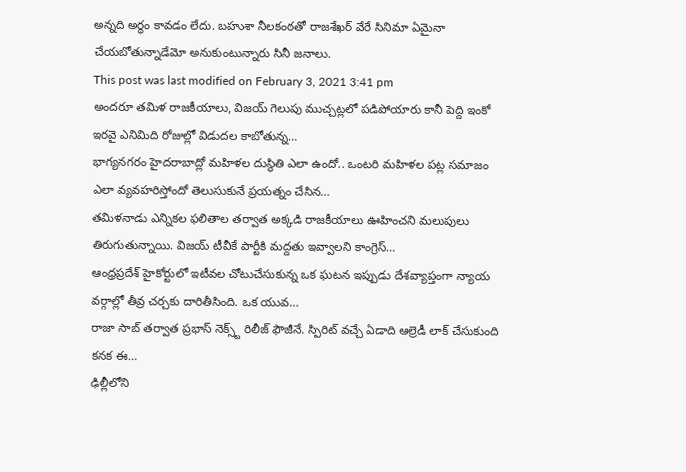అన్నది అర్థం కావడం లేదు. బహుశా నీలకంఠతో రాజశేఖర్ వేరే సినిమా ఏమైనా చేయబోతున్నాడేమో అనుకుంటున్నారు సినీ జనాలు.
This post was last modified on February 3, 2021 3:41 pm
అందరూ తమిళ రాజకీయాలు, విజయ్ గెలుపు ముచ్చట్లలో పడిపోయారు కానీ పెద్ది ఇంకో ఇరవై ఎనిమిది రోజుల్లో విడుదల కాబోతున్న…
భాగ్యనగరం హైదరాబాద్లో మహిళల దుస్థితి ఎలా ఉందో.. ఒంటరి మహిళల పట్ల సమాజం ఎలా వ్యవహరిస్తోందో తెలుసుకునే ప్రయత్నం చేసిన…
తమిళనాడు ఎన్నికల ఫలితాల తర్వాత అక్కడి రాజకీయాలు ఊహించని మలుపులు తిరుగుతున్నాయి. విజయ్ టీవీకే పార్టీకి మద్దతు ఇవ్వాలని కాంగ్రెస్…
ఆంధ్రప్రదేశ్ హైకోర్టులో ఇటీవల చోటుచేసుకున్న ఒక ఘటన ఇప్పుడు దేశవ్యాప్తంగా న్యాయ వర్గాల్లో తీవ్ర చర్చకు దారితీసింది. ఒక యువ…
రాజా సాబ్ తర్వాత ప్రభాస్ నెక్స్ట్ రిలీజ్ ఫౌజీనే. స్పిరిట్ వచ్చే ఏడాది ఆల్రెడీ లాక్ చేసుకుంది కనక ఈ…
ఢిల్లీలోని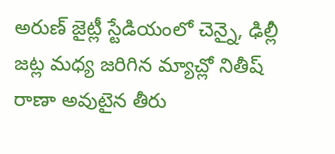అరుణ్ జైట్లీ స్టేడియంలో చెన్నై, ఢిల్లీ జట్ల మధ్య జరిగిన మ్యాచ్లో నితీష్ రాణా అవుటైన తీరు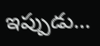ఇప్పుడు…